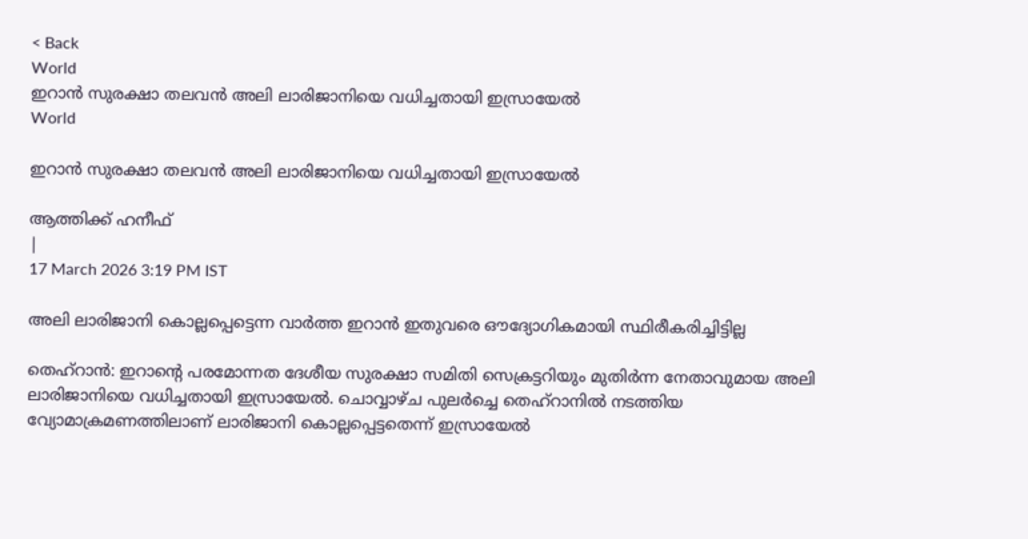< Back
World
ഇറാൻ സുരക്ഷാ തലവൻ അലി ലാരിജാനിയെ വധിച്ചതായി ഇസ്രായേൽ
World

ഇറാൻ സുരക്ഷാ തലവൻ അലി ലാരിജാനിയെ വധിച്ചതായി ഇസ്രായേൽ

ആത്തിക്ക് ഹനീഫ്
|
17 March 2026 3:19 PM IST

അലി ലാരിജാനി കൊല്ലപ്പെട്ടെന്ന വാർത്ത ഇറാൻ ഇതുവരെ ഔദ്യോഗികമായി സ്ഥിരീകരിച്ചിട്ടില്ല

തെഹ്‌റാൻ: ഇറാന്റെ പരമോന്നത ദേശീയ സുരക്ഷാ സമിതി സെക്രട്ടറിയും മുതിർന്ന നേതാവുമായ അലി ലാരിജാനിയെ വധിച്ചതായി ഇസ്രായേൽ. ചൊവ്വാഴ്ച പുലർച്ചെ തെഹ്റാനിൽ നടത്തിയ വ്യോമാക്രമണത്തിലാണ് ലാരിജാനി കൊല്ലപ്പെട്ടതെന്ന് ഇസ്രായേൽ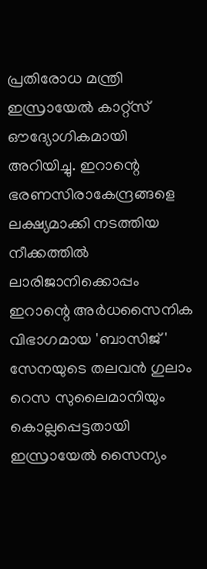പ്രതിരോധ മന്ത്രി ഇസ്രായേൽ കാറ്റ്‌സ് ഔദ്യോഗികമായി അറിയിച്ചു. ഇറാന്റെ ഭരണസിരാകേന്ദ്രങ്ങളെ ലക്ഷ്യമാക്കി നടത്തിയ നീക്കത്തിൽ ലാരിജാനിക്കൊപ്പം ഇറാന്റെ അർധസൈനിക വിഭാഗമായ 'ബാസിജ്' സേനയുടെ തലവൻ ഗുലാം റെസ സുലൈമാനിയും കൊല്ലപ്പെട്ടതായി ഇസ്രായേൽ സൈന്യം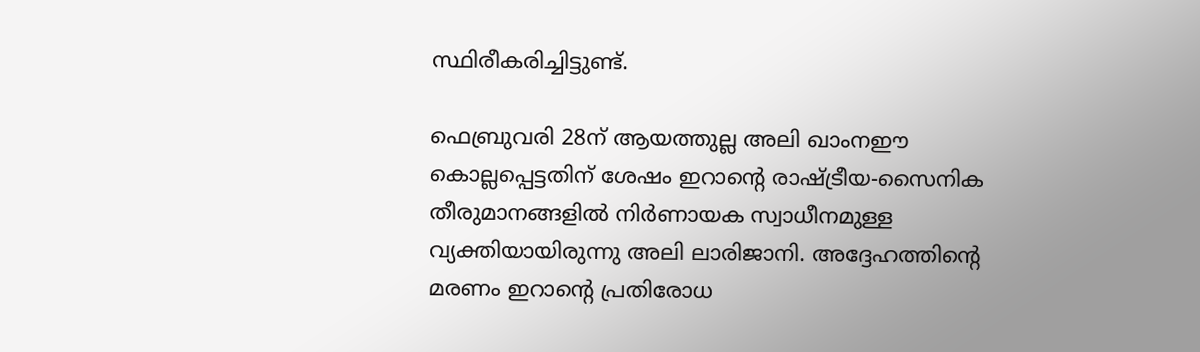സ്ഥിരീകരിച്ചിട്ടുണ്ട്.

ഫെബ്രുവരി 28ന് ആയത്തുല്ല അലി ഖാംനഈ കൊല്ലപ്പെട്ടതിന് ശേഷം ഇറാന്റെ രാഷ്ട്രീയ-സൈനിക തീരുമാനങ്ങളിൽ നിർണായക സ്വാധീനമുള്ള വ്യക്തിയായിരുന്നു അലി ലാരിജാനി. അദ്ദേഹത്തിന്റെ മരണം ഇറാന്റെ പ്രതിരോധ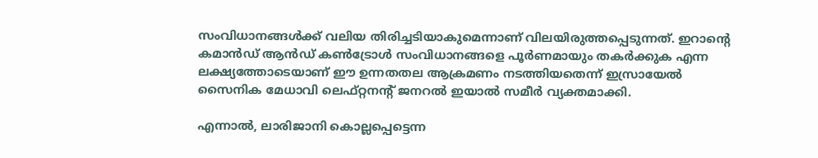സംവിധാനങ്ങൾക്ക് വലിയ തിരിച്ചടിയാകുമെന്നാണ് വിലയിരുത്തപ്പെടുന്നത്. ഇറാന്റെ കമാൻഡ് ആൻഡ് കൺട്രോൾ സംവിധാനങ്ങളെ പൂർണമായും തകർക്കുക എന്ന ലക്ഷ്യത്തോടെയാണ് ഈ ഉന്നതതല ആക്രമണം നടത്തിയതെന്ന് ഇസ്രായേൽ സൈനിക മേധാവി ലെഫ്റ്റനന്റ് ജനറൽ ഇയാൽ സമീർ വ്യക്തമാക്കി.

എന്നാൽ, ലാരിജാനി കൊല്ലപ്പെട്ടെന്ന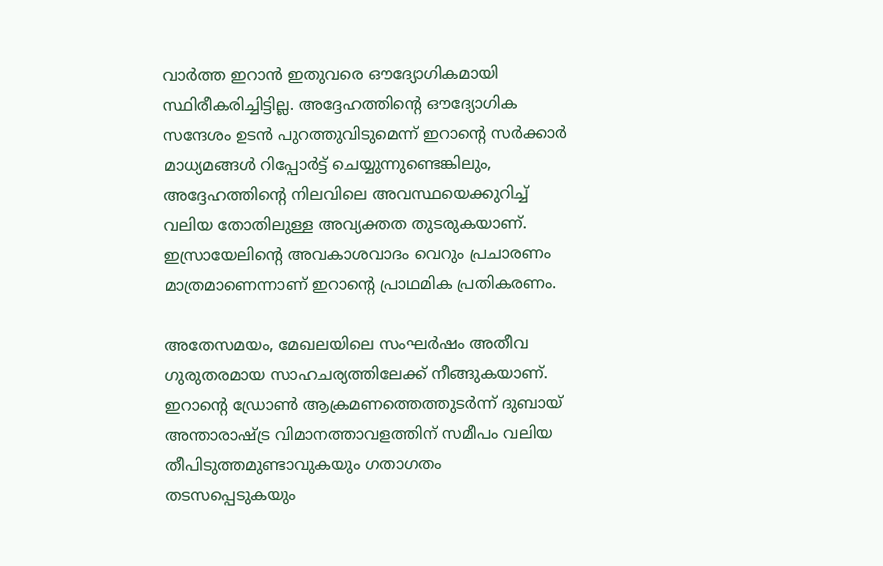വാർത്ത ഇറാൻ ഇതുവരെ ഔദ്യോഗികമായി സ്ഥിരീകരിച്ചിട്ടില്ല. അദ്ദേഹത്തിന്റെ ഔദ്യോഗിക സന്ദേശം ഉടൻ പുറത്തുവിടുമെന്ന് ഇറാന്റെ സർക്കാർ മാധ്യമങ്ങൾ റിപ്പോർട്ട് ചെയ്യുന്നുണ്ടെങ്കിലും, അദ്ദേഹത്തിന്റെ നിലവിലെ അവസ്ഥയെക്കുറിച്ച് വലിയ തോതിലുള്ള അവ്യക്തത തുടരുകയാണ്. ഇസ്രായേലിന്റെ അവകാശവാദം വെറും പ്രചാരണം മാത്രമാണെന്നാണ് ഇറാന്റെ പ്രാഥമിക പ്രതികരണം.

അതേസമയം, മേഖലയിലെ സംഘർഷം അതീവ ഗുരുതരമായ സാഹചര്യത്തിലേക്ക് നീങ്ങുകയാണ്. ഇറാന്റെ ഡ്രോൺ ആക്രമണത്തെത്തുടർന്ന് ദുബായ് അന്താരാഷ്ട്ര വിമാനത്താവളത്തിന് സമീപം വലിയ തീപിടുത്തമുണ്ടാവുകയും ഗതാഗതം തടസപ്പെടുകയും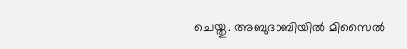ചെയ്തു. അബുദാബിയിൽ മിസൈൽ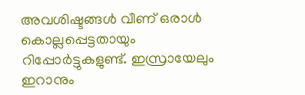അവശിഷ്ടങ്ങൾ വീണ് ഒരാൾ കൊല്ലപ്പെട്ടതായും റിപ്പോർട്ടുകളുണ്ട്. ഇസ്രായേലും ഇറാനും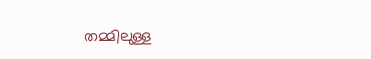തമ്മിലുള്ള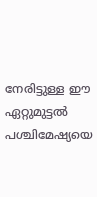നേരിട്ടുള്ള ഈ ഏറ്റുമുട്ടൽ പശ്ചിമേഷ്യയെ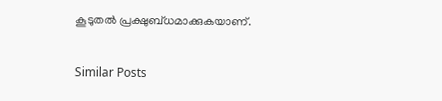കൂടുതൽ പ്രക്ഷുബ്ധമാക്കുകയാണ്.

Similar Posts